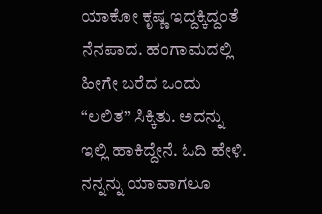ಯಾಕೋ ಕೃಷ್ಣ ಇದ್ದಕ್ಕಿದ್ದಂತೆ ನೆನಪಾದ. ಹಂಗಾಮದಲ್ಲಿ ಹೀಗೇ ಬರೆದ ಒಂದು “ಲಲಿತ” ಸಿಕ್ಕಿತು. ಅದನ್ನು ಇಲ್ಲಿ ಹಾಕಿದ್ದೇನೆ. ಓದಿ ಹೇಳಿ. ನನ್ನನ್ನು ಯಾವಾಗಲೂ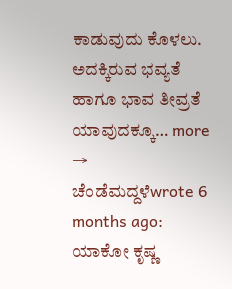ಕಾಡುವುದು ಕೊಳಲು. ಅದಕ್ಕಿರುವ ಭವ್ಯತೆ ಹಾಗೂ ಭಾವ ತೀವ್ರತೆ ಯಾವುದಕ್ಕೂ… more →
ಚೆಂಡೆಮದ್ದಳೆwrote 6 months ago: ಯಾಕೋ ಕೃಷ್ಣ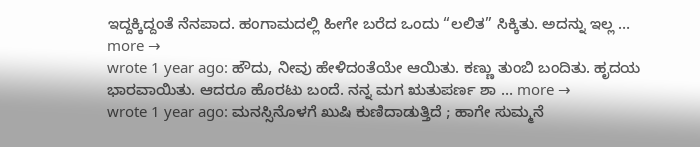ಇದ್ದಕ್ಕಿದ್ದಂತೆ ನೆನಪಾದ. ಹಂಗಾಮದಲ್ಲಿ ಹೀಗೇ ಬರೆದ ಒಂದು “ಲಲಿತ” ಸಿಕ್ಕಿತು. ಅದನ್ನು ಇಲ್ಲ … more →
wrote 1 year ago: ಹೌದು, ನೀವು ಹೇಳಿದಂತೆಯೇ ಆಯಿತು. ಕಣ್ಣು ತುಂಬಿ ಬಂದಿತು. ಹೃದಯ ಭಾರವಾಯಿತು. ಆದರೂ ಹೊರಟು ಬಂದೆ. ನನ್ನ ಮಗ ಋತುಪರ್ಣ ಶಾ … more →
wrote 1 year ago: ಮನಸ್ಸಿನೊಳಗೆ ಖುಷಿ ಕುಣಿದಾಡುತ್ತಿದೆ ; ಹಾಗೇ ಸುಮ್ಮನೆ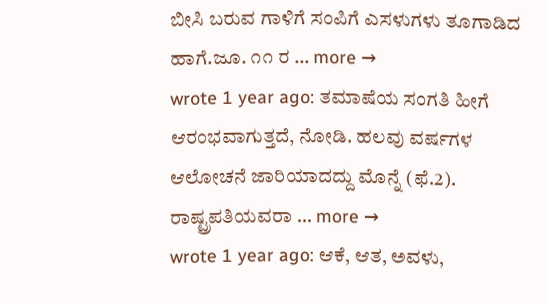ಬೀಸಿ ಬರುವ ಗಾಳಿಗೆ ಸಂಪಿಗೆ ಎಸಳುಗಳು ತೂಗಾಡಿದ ಹಾಗೆ.ಜೂ. ೧೧ ರ … more →
wrote 1 year ago: ತಮಾಷೆಯ ಸಂಗತಿ ಹೀಗೆ ಆರಂಭವಾಗುತ್ತದೆ, ನೋಡಿ. ಹಲವು ವರ್ಷಗಳ ಆಲೋಚನೆ ಜಾರಿಯಾದದ್ದು ಮೊನ್ನೆ (ಫೆ.2). ರಾಷ್ಟ್ರಪತಿಯವರಾ … more →
wrote 1 year ago: ಆಕೆ, ಆತ, ಅವಳು,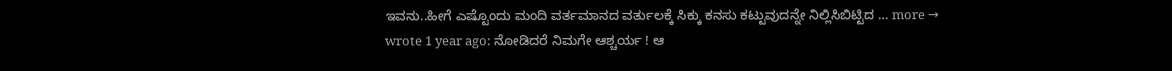ಇವನು..ಹೀಗೆ ಎಷ್ಟೊಂದು ಮಂದಿ ವರ್ತಮಾನದ ವರ್ತುಲಕ್ಕೆ ಸಿಕ್ಕು ಕನಸು ಕಟ್ಟುವುದನ್ನೇ ನಿಲ್ಲಿಸಿಬಿಟ್ಟಿದ … more →
wrote 1 year ago: ನೋಡಿದರೆ ನಿಮಗೇ ಆಶ್ಚರ್ಯ ! ಆ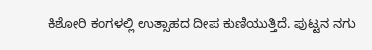ಕಿಶೋರಿ ಕಂಗಳಲ್ಲಿ ಉತ್ಸಾಹದ ದೀಪ ಕುಣಿಯುತ್ತಿದೆ. ಪುಟ್ಟನ ನಗು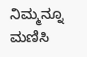ನಿಮ್ಮನ್ನೂ ಮಣಿಸಿ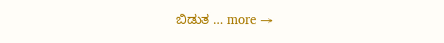ಬಿಡುತ … more →